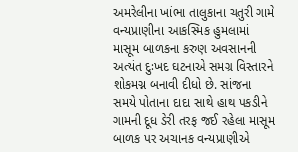અમરેલીના ખાંભા તાલુકાના ચતુરી ગામે વન્યપ્રાણીના આકસ્મિક હુમલામાં માસૂમ બાળકના કરુણ અવસાનની અત્યંત દુઃખદ ઘટનાએ સમગ્ર વિસ્તારને શોકમગ્ન બનાવી દીધો છે. સાંજના સમયે પોતાના દાદા સાથે હાથ પકડીને ગામની દૂધ ડેરી તરફ જઈ રહેલા માસૂમ બાળક પર અચાનક વન્યપ્રાણીએ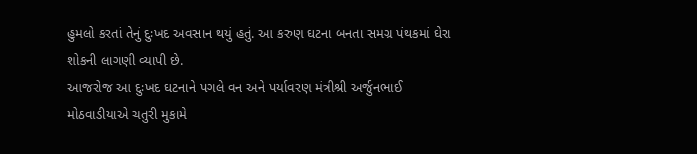હુમલો કરતાં તેનું દુઃખદ અવસાન થયું હતું. આ કરુણ ઘટના બનતા સમગ્ર પંથકમાં ઘેરા શોકની લાગણી વ્યાપી છે.
આજરોજ આ દુઃખદ ઘટનાને પગલે વન અને પર્યાવરણ મંત્રીશ્રી અર્જુનભાઈ મોઠવાડીયાએ ચતુરી મુકામે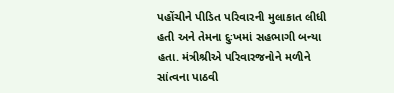પહોંચીને પીડિત પરિવારની મુલાકાત લીધી હતી અને તેમના દુઃખમાં સહભાગી બન્યા હતા. મંત્રીશ્રીએ પરિવારજનોને મળીને સાંત્વના પાઠવી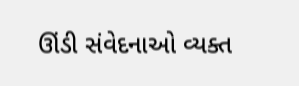ઊંડી સંવેદનાઓ વ્યક્ત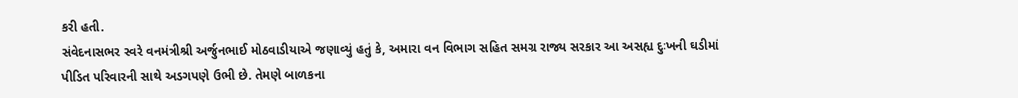કરી હતી.
સંવેદનાસભર સ્વરે વનમંત્રીશ્રી અર્જુનભાઈ મોઠવાડીયાએ જણાવ્યું હતું કે, અમારા વન વિભાગ સહિત સમગ્ર રાજ્ય સરકાર આ અસહ્ય દુઃખની ઘડીમાં પીડિત પરિવારની સાથે અડગપણે ઉભી છે. તેમણે બાળકના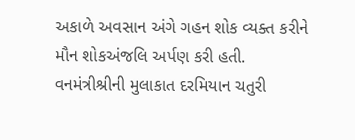અકાળે અવસાન અંગે ગહન શોક વ્યક્ત કરીને મૌન શોકઅંજલિ અર્પણ કરી હતી.
વનમંત્રીશ્રીની મુલાકાત દરમિયાન ચતુરી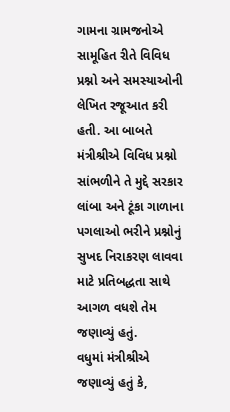ગામના ગ્રામજનોએ સામૂહિત રીતે વિવિધ પ્રશ્નો અને સમસ્યાઓની લેખિત રજૂઆત કરી હતી. આ બાબતે મંત્રીશ્રીએ વિવિધ પ્રશ્નો સાંભળીને તે મુદ્દે સરકાર લાંબા અને ટૂંકા ગાળાના પગલાઓ ભરીને પ્રશ્નોનું સુખદ નિરાકરણ લાવવા માટે પ્રતિબદ્ધતા સાથે આગળ વધશે તેમ જણાવ્યું હતું.
વધુમાં મંત્રીશ્રીએ જણાવ્યું હતું કે,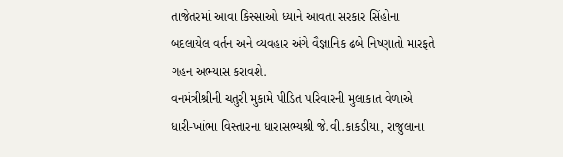તાજેતરમાં આવા કિસ્સાઓ ધ્યાને આવતા સરકાર સિંહોના બદલાયેલ વર્તન અને વ્યવહાર અંગે વૈજ્ઞાનિક ઢબે નિષ્ણાતો મારફતે ગહન અભ્યાસ કરાવશે.
વનમંત્રીશ્રીની ચતુરી મુકામે પીડિત પરિવારની મુલાકાત વેળાએ ધારી-ખાંભા વિસ્તારના ધારાસભ્યશ્રી જે.વી.કાકડીયા, રાજુલાના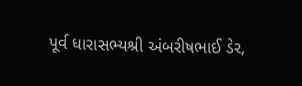પૂર્વ ધારાસભ્યશ્રી અંબરીષભાઈ ડેર,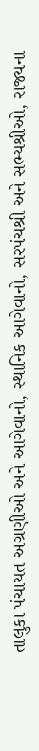તાલુકા પંચાયત અગ્રણીઓ અને આગેવાનો, સ્થાનિક આગેવાનો, સરપંચશ્રી અને સભ્યશ્રીઓ, રાજ્યના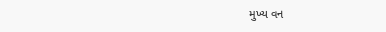મુખ્ય વન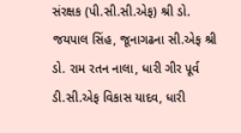સંરક્ષક (પી.સી.સી.એફ) શ્રી ડો. જયપાલ સિંહ, જૂનાગઢના સી.એફ શ્રી ડો. રામ રતન નાલા, ધારી ગીર પૂર્વ ડી.સી.એફ વિકાસ યાદવ, ધારી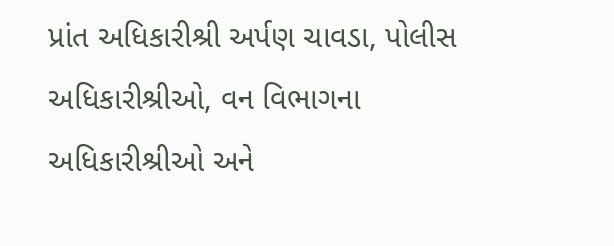પ્રાંત અધિકારીશ્રી અર્પણ ચાવડા, પોલીસ અધિકારીશ્રીઓ, વન વિભાગના અધિકારીશ્રીઓ અને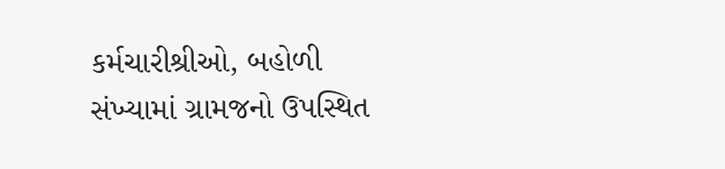કર્મચારીશ્રીઓ, બહોળી સંખ્યામાં ગ્રામજનો ઉપસ્થિત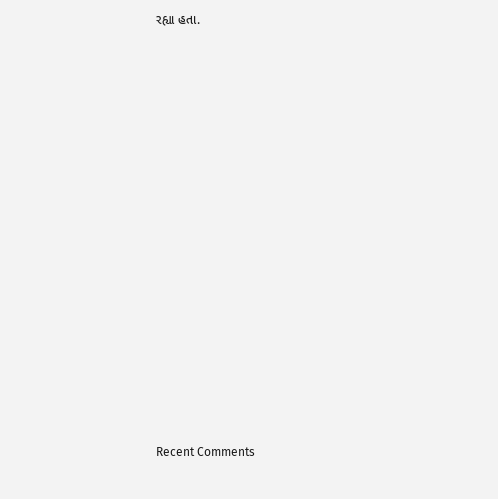રહ્યા હતા.

















Recent Comments